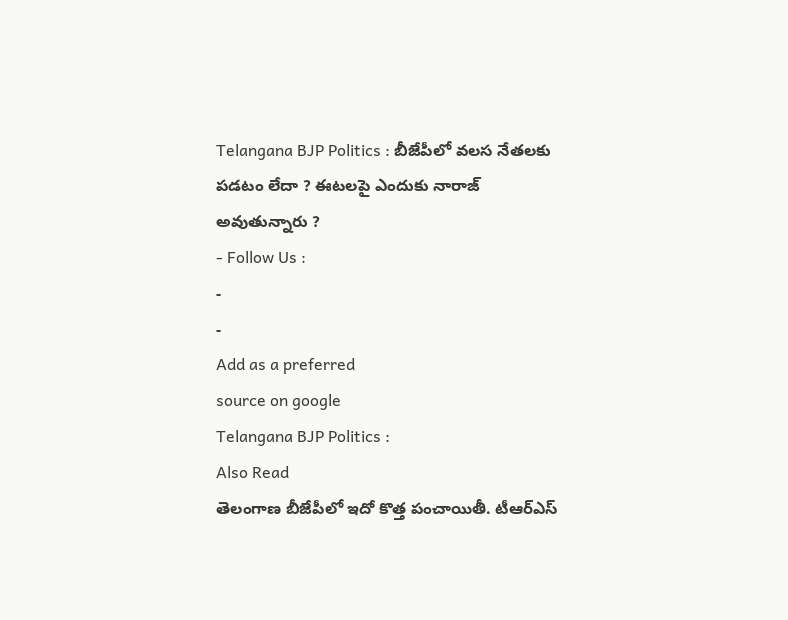Telangana BJP Politics : బీజేపీలో వలస నేతలకు పడటం లేదా ? ఈటలపై ఎందుకు నారాజ్ అవుతున్నారు ?
- Follow Us :
-
-
Add as a preferred
source on google
Telangana BJP Politics :
Also Read
తెలంగాణ బీజేపీలో ఇదో కొత్త పంచాయితీ. టీఆర్ఎస్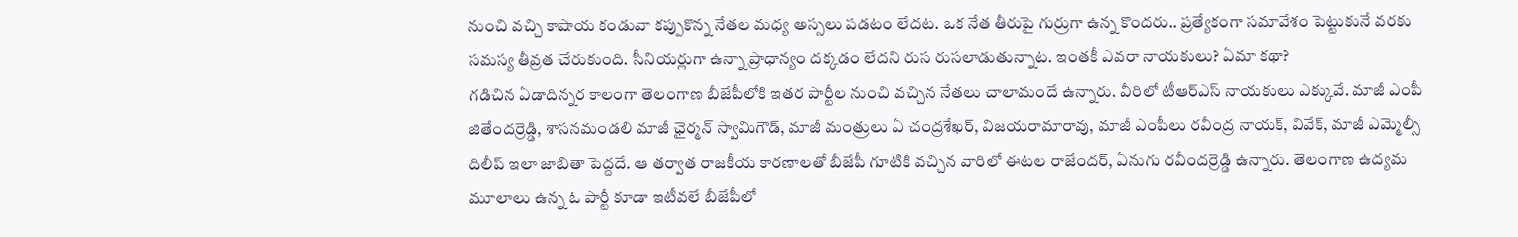నుంచి వచ్చి కాషాయ కండువా కప్పుకొన్న నేతల మధ్య అస్సలు పడటం లేదట. ఒక నేత తీరుపై గుర్రుగా ఉన్న కొందరు.. ప్రత్యేకంగా సమావేశం పెట్టుకునే వరకు సమస్య తీవ్రత చేరుకుంది. సీనియర్లుగా ఉన్నా ప్రాధాన్యం దక్కడం లేదని రుస రుసలాడుతున్నాట. ఇంతకీ ఎవరా నాయకులు? ఏమా కథా?
గడిచిన ఏడాదిన్నర కాలంగా తెలంగాణ బీజేపీలోకి ఇతర పార్టీల నుంచి వచ్చిన నేతలు చాలామందే ఉన్నారు. వీరిలో టీఆర్ఎస్ నాయకులు ఎక్కువే. మాజీ ఎంపీ జితేందర్రెడ్డి, శాసనమండలి మాజీ ఛైర్మన్ స్వామిగౌడ్, మాజీ మంత్రులు ఏ చంద్రశేఖర్, విజయరామారావు, మాజీ ఎంపీలు రవీంద్ర నాయక్, వివేక్, మాజీ ఎమ్మెల్సీ దిలీప్ ఇలా జాబితా పెద్దదే. ఆ తర్వాత రాజకీయ కారణాలతో బీజేపీ గూటికి వచ్చిన వారిలో ఈటల రాజేందర్, ఏనుగు రవీందర్రెడ్డి ఉన్నారు. తెలంగాణ ఉద్యమ మూలాలు ఉన్న ఓ పార్టీ కూడా ఇటీవలే బీజేపీలో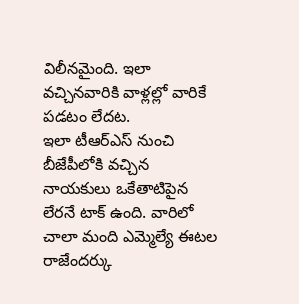విలీనమైంది. ఇలా వచ్చినవారికి వాళ్లల్లో వారికే పడటం లేదట.
ఇలా టీఆర్ఎస్ నుంచి బీజేపీలోకి వచ్చిన నాయకులు ఒకేతాటిపైన లేరనే టాక్ ఉంది. వారిలో చాలా మంది ఎమ్మెల్యే ఈటల రాజేందర్కు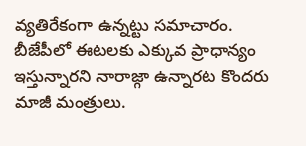వ్యతిరేకంగా ఉన్నట్టు సమాచారం. బీజేపీలో ఈటలకు ఎక్కువ ప్రాధాన్యం ఇస్తున్నారని నారాజ్గా ఉన్నారట కొందరు మాజీ మంత్రులు.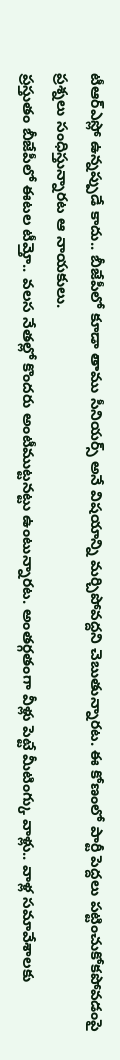టీఆర్ఎస్లో ఉన్నప్పుడే కాదు.. బీజేపీలో కూడా తాము సీనియర్స్ అనే విషయాన్ని మర్చిపోవద్దని చెబుతున్నారట. ఈ కోణంలో పార్టీ పెద్దలు పట్టించుకోకపోవడంపై ప్రశ్నలు సంధిస్తున్నారట ఆ నాయకులు.
ప్రస్తుతం బీజేపీలో ఈటల టీమ్తో.. వలస నేతల్లో కొందరు అంటీముట్టనట్టు ఉంటున్నారట. అంతర్గతంగా వీళ్లు పెట్టే మీటింగ్కు వాళ్లు.. వాళ్ల సమావేశాలకు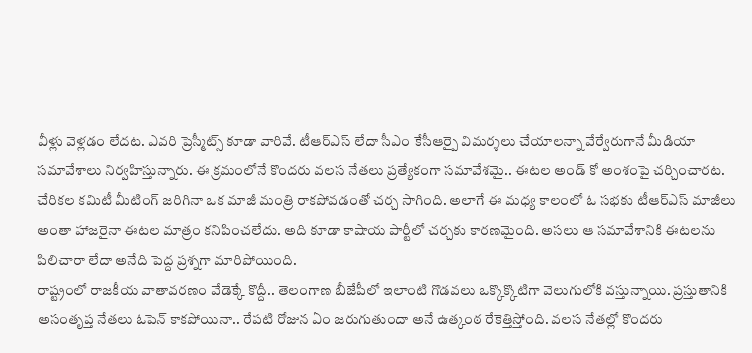వీళ్లు వెళ్లడం లేదట. ఎవరి ప్రెస్మీట్స్ కూడా వారివే. టీఆర్ఎస్ లేదా సీఎం కేసీఆర్పై విమర్శలు చేయాలన్నా వేర్వేరుగానే మీడియా సమావేశాలు నిర్వహిస్తున్నారు. ఈ క్రమంలోనే కొందరు వలస నేతలు ప్రత్యేకంగా సమావేశమై.. ఈటల అండ్ కో అంశంపై చర్చించారట. చేరికల కమిటీ మీటింగ్ జరిగినా ఒక మాజీ మంత్రి రాకపోవడంతో చర్చ సాగింది. అలాగే ఈ మధ్య కాలంలో ఓ సభకు టీఆర్ఎస్ మాజీలు అంతా హాజరైనా ఈటల మాత్రం కనిపించలేదు. అది కూడా కాషాయ పార్టీలో చర్చకు కారణమైంది. అసలు ఆ సమావేశానికి ఈటలను పిలిచారా లేదా అనేది పెద్ద ప్రశ్నగా మారిపోయింది.
రాష్ట్రంలో రాజకీయ వాతావరణం వేడెక్కే కొద్దీ.. తెలంగాణ బీజేపీలో ఇలాంటి గొడవలు ఒక్కొక్కొటిగా వెలుగులోకి వస్తున్నాయి. ప్రస్తుతానికి అసంతృప్త నేతలు ఓపెన్ కాకపోయినా.. రేపటి రోజున ఏం జరుగుతుందా అనే ఉత్కంఠ రేకెత్తిస్తోంది. వలస నేతల్లో కొందరు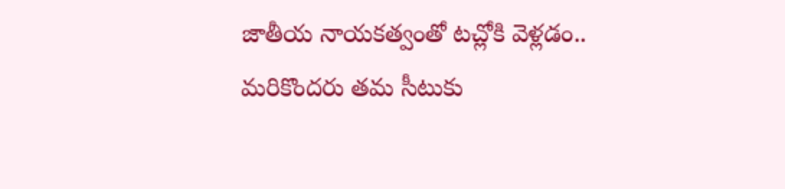జాతీయ నాయకత్వంతో టచ్లోకి వెళ్లడం.. మరికొందరు తమ సీటుకు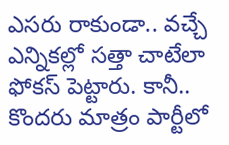ఎసరు రాకుండా.. వచ్చే ఎన్నికల్లో సత్తా చాటేలా ఫోకస్ పెట్టారు. కానీ.. కొందరు మాత్రం పార్టీలో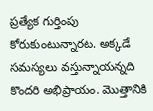ప్రత్యేక గుర్తింపు కోరుకుంటున్నారట. అక్కడే సమస్యలు వస్తున్నాయన్నది కొందరి అభిప్రాయం. మొత్తానికి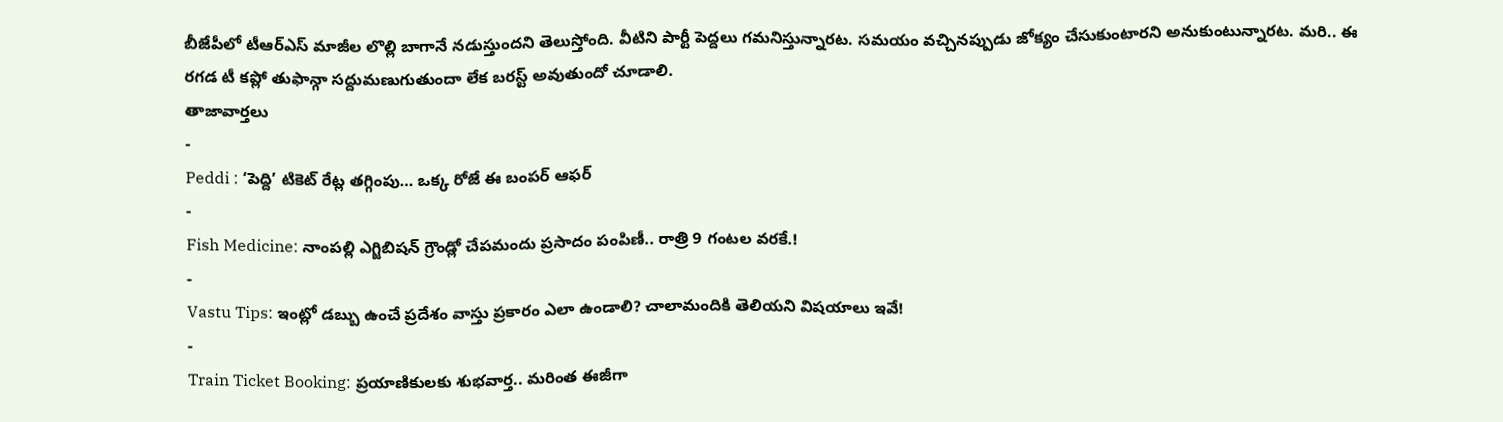బీజేపీలో టీఆర్ఎస్ మాజీల లొల్లి బాగానే నడుస్తుందని తెలుస్తోంది. వీటిని పార్టీ పెద్దలు గమనిస్తున్నారట. సమయం వచ్చినప్పుడు జోక్యం చేసుకుంటారని అనుకుంటున్నారట. మరి.. ఈ రగడ టీ కప్లో తుఫాన్గా సద్దుమణుగుతుందా లేక బరస్ట్ అవుతుందో చూడాలి.
తాజావార్తలు
-
Peddi : ‘పెద్ది’ టికెట్ రేట్ల తగ్గింపు… ఒక్క రోజే ఈ బంపర్ ఆఫర్
-
Fish Medicine: నాంపల్లి ఎగ్జిబిషన్ గ్రౌండ్లో చేపమందు ప్రసాదం పంపిణీ.. రాత్రి 9 గంటల వరకే.!
-
Vastu Tips: ఇంట్లో డబ్బు ఉంచే ప్రదేశం వాస్తు ప్రకారం ఎలా ఉండాలి? చాలామందికి తెలియని విషయాలు ఇవే!
-
Train Ticket Booking: ప్రయాణికులకు శుభవార్త.. మరింత ఈజీగా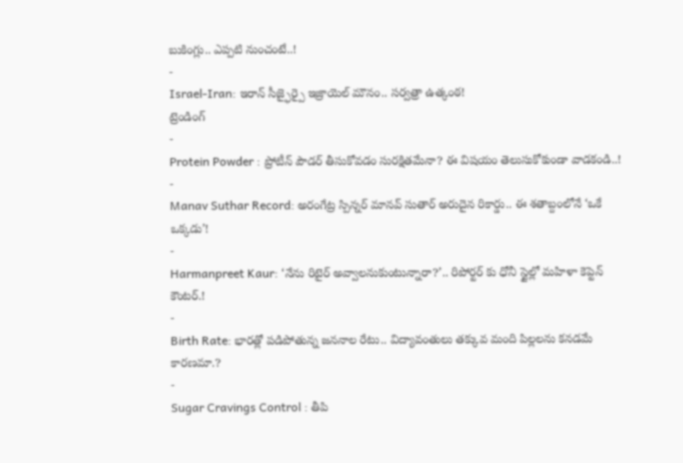బుకింగ్లు.. ఎప్పటి నుంచంటే..!
-
Israel-Iran: ఇరాన్ సీజ్ఫైర్పై ఇజ్రాయెల్ మౌనం.. సర్వత్రా ఉత్కంఠ!
ట్రెండింగ్
-
Protein Powder : ప్రోటీన్ పౌడర్ తీసుకోవడం సురక్షితమేనా? ఈ విషయం తెలుసుకోకుండా వాడకండి..!
-
Manav Suthar Record: అరంగేట్ర స్పిన్నర్ మానవ్ సుతార్ అరుదైన రికార్డు.. ఈ శతాబ్దంలోనే ‘ఒకే ఒక్కడు’!
-
Harmanpreet Kaur: ‘నేను రిటైర్ అవ్వాలనుకుంటున్నారా?’.. రిపోర్టర్ కు ధోనీ స్టైల్లో మహిళా కెప్టెన్ కౌంటర్.!
-
Birth Rate: భారత్లో పడిపోతున్న జననాల రేటు.. విద్యావంతులు తక్కువ మంది పిల్లలను కనడమే కారణమా.?
-
Sugar Cravings Control : తీపి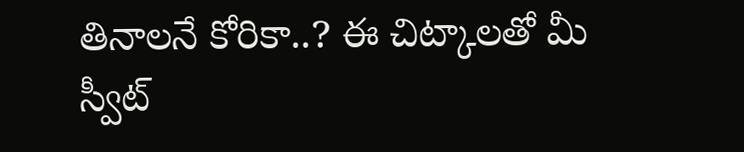తినాలనే కోరికా..? ఈ చిట్కాలతో మీ స్వీట్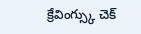క్రేవింగ్స్కు చెక్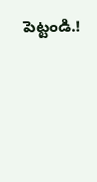పెట్టండి.!